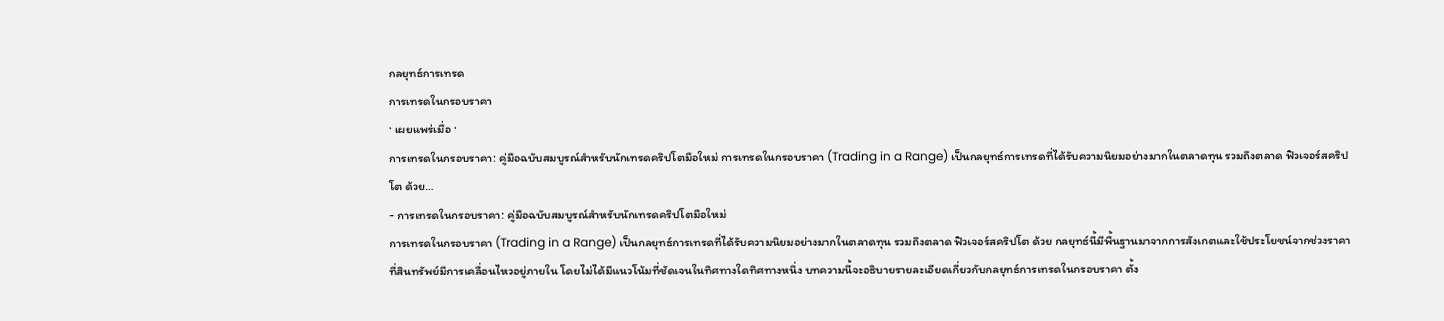กลยุทธ์การเทรด
การเทรดในกรอบราคา
· เผยแพร่เมื่อ ·
การเทรดในกรอบราคา: คู่มือฉบับสมบูรณ์สำหรับนักเทรดคริปโตมือใหม่ การเทรดในกรอบราคา (Trading in a Range) เป็นกลยุทธ์การเทรดที่ได้รับความนิยมอย่างมากในตลาดทุน รวมถึงตลาด ฟิวเจอร์สคริปโต ด้วย…
- การเทรดในกรอบราคา: คู่มือฉบับสมบูรณ์สำหรับนักเทรดคริปโตมือใหม่
การเทรดในกรอบราคา (Trading in a Range) เป็นกลยุทธ์การเทรดที่ได้รับความนิยมอย่างมากในตลาดทุน รวมถึงตลาด ฟิวเจอร์สคริปโต ด้วย กลยุทธ์นี้มีพื้นฐานมาจากการสังเกตและใช้ประโยชน์จากช่วงราคาที่สินทรัพย์มีการเคลื่อนไหวอยู่ภายใน โดยไม่ได้มีแนวโน้มที่ชัดเจนในทิศทางใดทิศทางหนึ่ง บทความนี้จะอธิบายรายละเอียดเกี่ยวกับกลยุทธ์การเทรดในกรอบราคา ตั้ง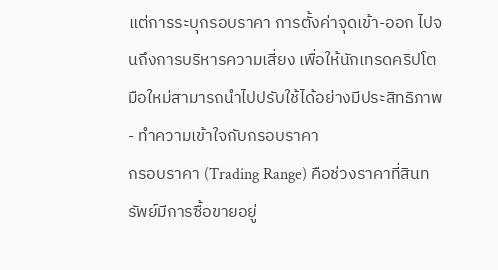แต่การระบุกรอบราคา การตั้งค่าจุดเข้า-ออก ไปจนถึงการบริหารความเสี่ยง เพื่อให้นักเทรดคริปโตมือใหม่สามารถนำไปปรับใช้ได้อย่างมีประสิทธิภาพ
- ทำความเข้าใจกับกรอบราคา
กรอบราคา (Trading Range) คือช่วงราคาที่สินทรัพย์มีการซื้อขายอยู่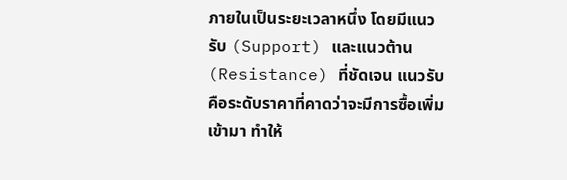ภายในเป็นระยะเวลาหนึ่ง โดยมีแนวรับ (Support) และแนวต้าน (Resistance) ที่ชัดเจน แนวรับคือระดับราคาที่คาดว่าจะมีการซื้อเพิ่มเข้ามา ทำให้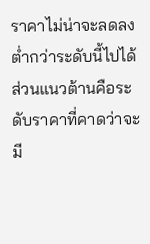ราคาไม่น่าจะลดลงต่ำกว่าระดับนี้ไปได้ ส่วนแนวต้านคือระดับราคาที่คาดว่าจะมี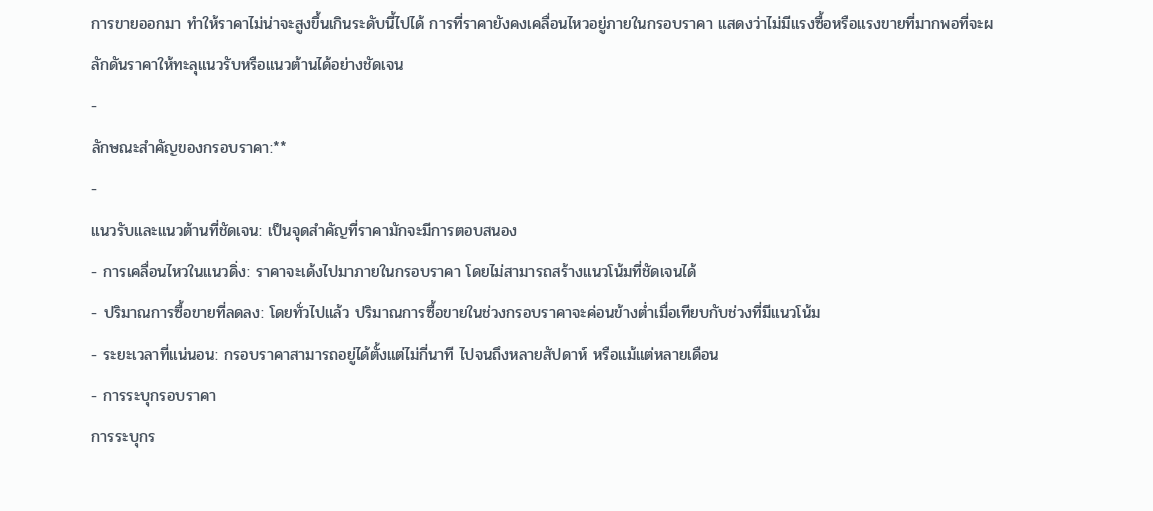การขายออกมา ทำให้ราคาไม่น่าจะสูงขึ้นเกินระดับนี้ไปได้ การที่ราคายังคงเคลื่อนไหวอยู่ภายในกรอบราคา แสดงว่าไม่มีแรงซื้อหรือแรงขายที่มากพอที่จะผลักดันราคาให้ทะลุแนวรับหรือแนวต้านได้อย่างชัดเจน
-
ลักษณะสำคัญของกรอบราคา:**
-
แนวรับและแนวต้านที่ชัดเจน: เป็นจุดสำคัญที่ราคามักจะมีการตอบสนอง
- การเคลื่อนไหวในแนวดิ่ง: ราคาจะเด้งไปมาภายในกรอบราคา โดยไม่สามารถสร้างแนวโน้มที่ชัดเจนได้
- ปริมาณการซื้อขายที่ลดลง: โดยทั่วไปแล้ว ปริมาณการซื้อขายในช่วงกรอบราคาจะค่อนข้างต่ำเมื่อเทียบกับช่วงที่มีแนวโน้ม
- ระยะเวลาที่แน่นอน: กรอบราคาสามารถอยู่ได้ตั้งแต่ไม่กี่นาที ไปจนถึงหลายสัปดาห์ หรือแม้แต่หลายเดือน
- การระบุกรอบราคา
การระบุกร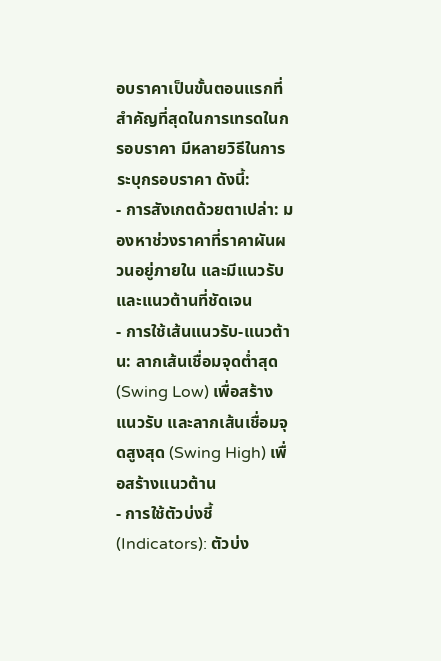อบราคาเป็นขั้นตอนแรกที่สำคัญที่สุดในการเทรดในกรอบราคา มีหลายวิธีในการระบุกรอบราคา ดังนี้:
- การสังเกตด้วยตาเปล่า: มองหาช่วงราคาที่ราคาผันผวนอยู่ภายใน และมีแนวรับและแนวต้านที่ชัดเจน
- การใช้เส้นแนวรับ-แนวต้าน: ลากเส้นเชื่อมจุดต่ำสุด (Swing Low) เพื่อสร้างแนวรับ และลากเส้นเชื่อมจุดสูงสุด (Swing High) เพื่อสร้างแนวต้าน
- การใช้ตัวบ่งชี้ (Indicators): ตัวบ่ง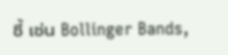ชี้ เช่น Bollinger Bands,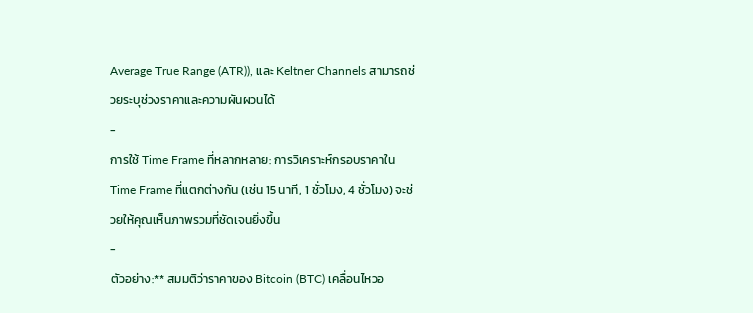Average True Range (ATR)), และ Keltner Channels สามารถช่วยระบุช่วงราคาและความผันผวนได้
-
การใช้ Time Frame ที่หลากหลาย: การวิเคราะห์กรอบราคาใน Time Frame ที่แตกต่างกัน (เช่น 15 นาที, 1 ชั่วโมง, 4 ชั่วโมง) จะช่วยให้คุณเห็นภาพรวมที่ชัดเจนยิ่งขึ้น
-
ตัวอย่าง:** สมมติว่าราคาของ Bitcoin (BTC) เคลื่อนไหวอ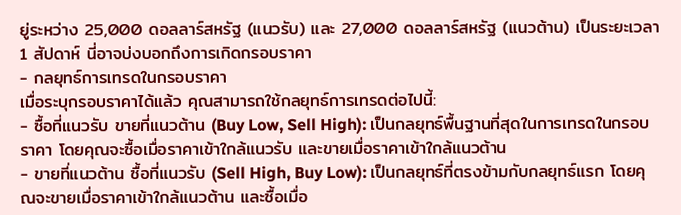ยู่ระหว่าง 25,000 ดอลลาร์สหรัฐ (แนวรับ) และ 27,000 ดอลลาร์สหรัฐ (แนวต้าน) เป็นระยะเวลา 1 สัปดาห์ นี่อาจบ่งบอกถึงการเกิดกรอบราคา
- กลยุทธ์การเทรดในกรอบราคา
เมื่อระบุกรอบราคาได้แล้ว คุณสามารถใช้กลยุทธ์การเทรดต่อไปนี้:
- ซื้อที่แนวรับ ขายที่แนวต้าน (Buy Low, Sell High): เป็นกลยุทธ์พื้นฐานที่สุดในการเทรดในกรอบราคา โดยคุณจะซื้อเมื่อราคาเข้าใกล้แนวรับ และขายเมื่อราคาเข้าใกล้แนวต้าน
- ขายที่แนวต้าน ซื้อที่แนวรับ (Sell High, Buy Low): เป็นกลยุทธ์ที่ตรงข้ามกับกลยุทธ์แรก โดยคุณจะขายเมื่อราคาเข้าใกล้แนวต้าน และซื้อเมื่อ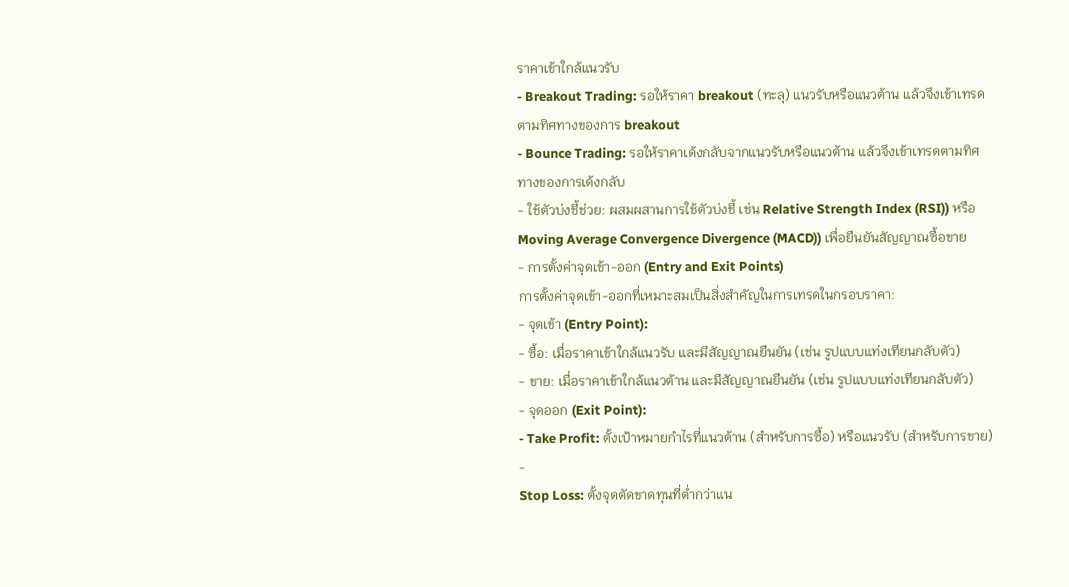ราคาเข้าใกล้แนวรับ
- Breakout Trading: รอให้ราคา breakout (ทะลุ) แนวรับหรือแนวต้าน แล้วจึงเข้าเทรดตามทิศทางของการ breakout
- Bounce Trading: รอให้ราคาเด้งกลับจากแนวรับหรือแนวต้าน แล้วจึงเข้าเทรดตามทิศทางของการเด้งกลับ
- ใช้ตัวบ่งชี้ช่วย: ผสมผสานการใช้ตัวบ่งชี้ เช่น Relative Strength Index (RSI)) หรือ Moving Average Convergence Divergence (MACD)) เพื่อยืนยันสัญญาณซื้อขาย
- การตั้งค่าจุดเข้า-ออก (Entry and Exit Points)
การตั้งค่าจุดเข้า-ออกที่เหมาะสมเป็นสิ่งสำคัญในการเทรดในกรอบราคา:
- จุดเข้า (Entry Point):
- ซื้อ: เมื่อราคาเข้าใกล้แนวรับ และมีสัญญาณยืนยัน (เช่น รูปแบบแท่งเทียนกลับตัว)
- ขาย: เมื่อราคาเข้าใกล้แนวต้าน และมีสัญญาณยืนยัน (เช่น รูปแบบแท่งเทียนกลับตัว)
- จุดออก (Exit Point):
- Take Profit: ตั้งเป้าหมายกำไรที่แนวต้าน (สำหรับการซื้อ) หรือแนวรับ (สำหรับการขาย)
-
Stop Loss: ตั้งจุดตัดขาดทุนที่ต่ำกว่าแน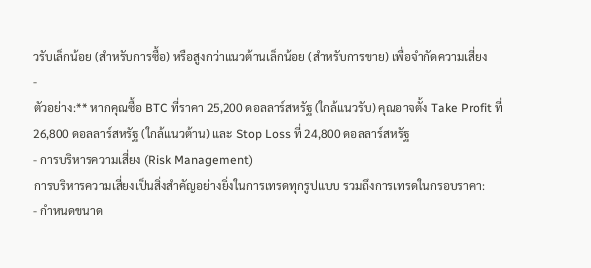วรับเล็กน้อย (สำหรับการซื้อ) หรือสูงกว่าแนวต้านเล็กน้อย (สำหรับการขาย) เพื่อจำกัดความเสี่ยง
-
ตัวอย่าง:** หากคุณซื้อ BTC ที่ราคา 25,200 ดอลลาร์สหรัฐ (ใกล้แนวรับ) คุณอาจตั้ง Take Profit ที่ 26,800 ดอลลาร์สหรัฐ (ใกล้แนวต้าน) และ Stop Loss ที่ 24,800 ดอลลาร์สหรัฐ
- การบริหารความเสี่ยง (Risk Management)
การบริหารความเสี่ยงเป็นสิ่งสำคัญอย่างยิ่งในการเทรดทุกรูปแบบ รวมถึงการเทรดในกรอบราคา:
- กำหนดขนาด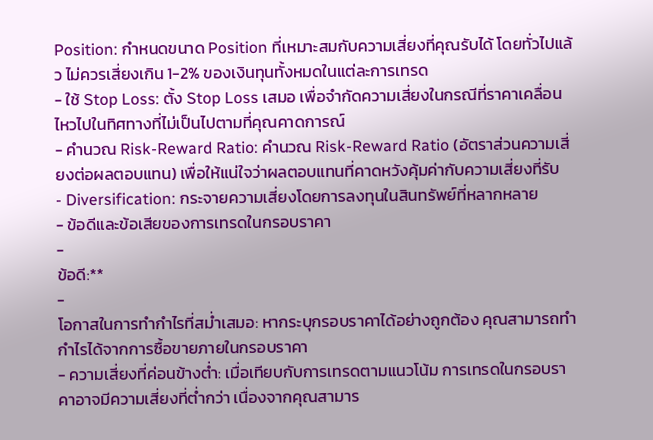Position: กำหนดขนาด Position ที่เหมาะสมกับความเสี่ยงที่คุณรับได้ โดยทั่วไปแล้ว ไม่ควรเสี่ยงเกิน 1-2% ของเงินทุนทั้งหมดในแต่ละการเทรด
- ใช้ Stop Loss: ตั้ง Stop Loss เสมอ เพื่อจำกัดความเสี่ยงในกรณีที่ราคาเคลื่อนไหวไปในทิศทางที่ไม่เป็นไปตามที่คุณคาดการณ์
- คำนวณ Risk-Reward Ratio: คำนวณ Risk-Reward Ratio (อัตราส่วนความเสี่ยงต่อผลตอบแทน) เพื่อให้แน่ใจว่าผลตอบแทนที่คาดหวังคุ้มค่ากับความเสี่ยงที่รับ
- Diversification: กระจายความเสี่ยงโดยการลงทุนในสินทรัพย์ที่หลากหลาย
- ข้อดีและข้อเสียของการเทรดในกรอบราคา
-
ข้อดี:**
-
โอกาสในการทำกำไรที่สม่ำเสมอ: หากระบุกรอบราคาได้อย่างถูกต้อง คุณสามารถทำกำไรได้จากการซื้อขายภายในกรอบราคา
- ความเสี่ยงที่ค่อนข้างต่ำ: เมื่อเทียบกับการเทรดตามแนวโน้ม การเทรดในกรอบราคาอาจมีความเสี่ยงที่ต่ำกว่า เนื่องจากคุณสามาร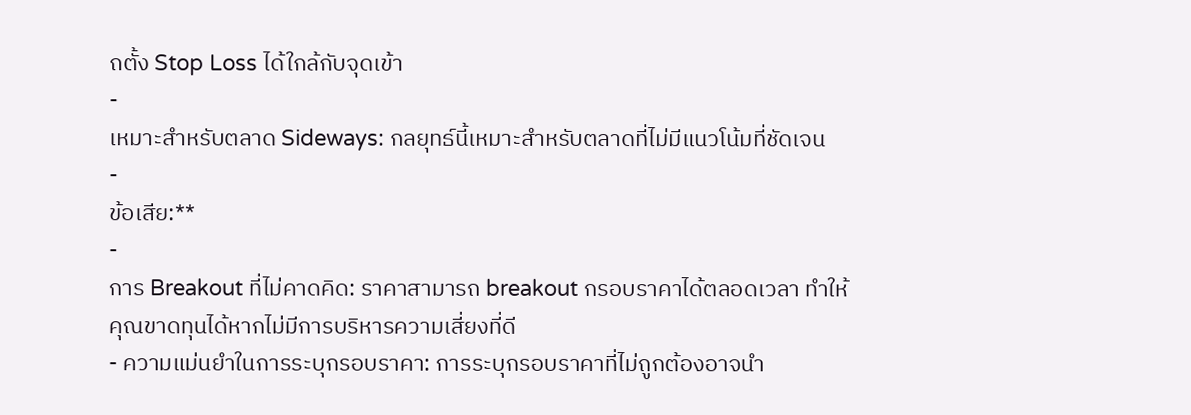ถตั้ง Stop Loss ได้ใกล้กับจุดเข้า
-
เหมาะสำหรับตลาด Sideways: กลยุทธ์นี้เหมาะสำหรับตลาดที่ไม่มีแนวโน้มที่ชัดเจน
-
ข้อเสีย:**
-
การ Breakout ที่ไม่คาดคิด: ราคาสามารถ breakout กรอบราคาได้ตลอดเวลา ทำให้คุณขาดทุนได้หากไม่มีการบริหารความเสี่ยงที่ดี
- ความแม่นยำในการระบุกรอบราคา: การระบุกรอบราคาที่ไม่ถูกต้องอาจนำ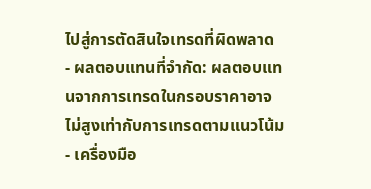ไปสู่การตัดสินใจเทรดที่ผิดพลาด
- ผลตอบแทนที่จำกัด: ผลตอบแทนจากการเทรดในกรอบราคาอาจไม่สูงเท่ากับการเทรดตามแนวโน้ม
- เครื่องมือ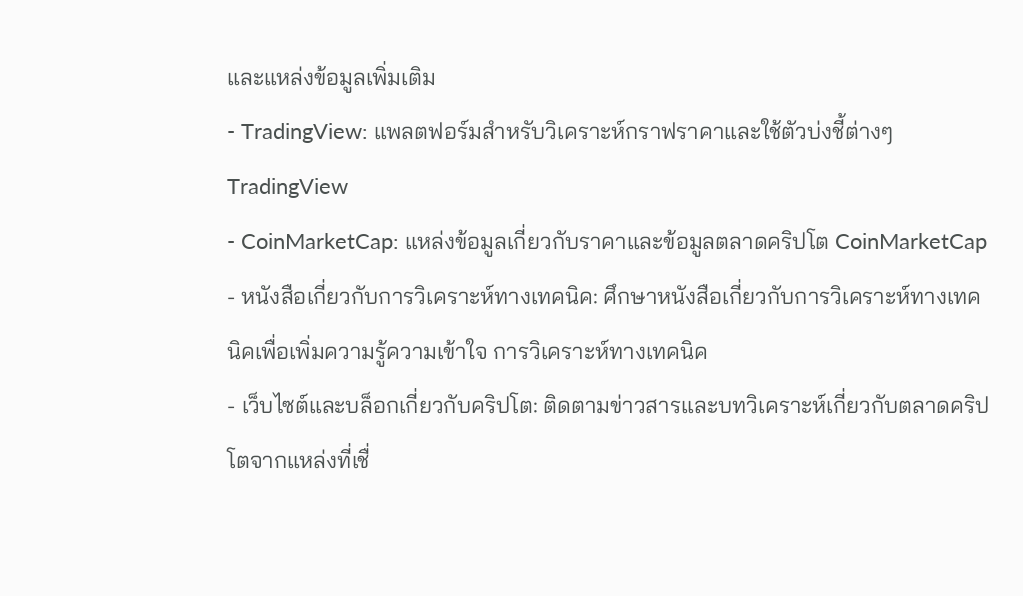และแหล่งข้อมูลเพิ่มเติม
- TradingView: แพลตฟอร์มสำหรับวิเคราะห์กราฟราคาและใช้ตัวบ่งชี้ต่างๆ TradingView
- CoinMarketCap: แหล่งข้อมูลเกี่ยวกับราคาและข้อมูลตลาดคริปโต CoinMarketCap
- หนังสือเกี่ยวกับการวิเคราะห์ทางเทคนิค: ศึกษาหนังสือเกี่ยวกับการวิเคราะห์ทางเทคนิคเพื่อเพิ่มความรู้ความเข้าใจ การวิเคราะห์ทางเทคนิค
- เว็บไซต์และบล็อกเกี่ยวกับคริปโต: ติดตามข่าวสารและบทวิเคราะห์เกี่ยวกับตลาดคริปโตจากแหล่งที่เชื่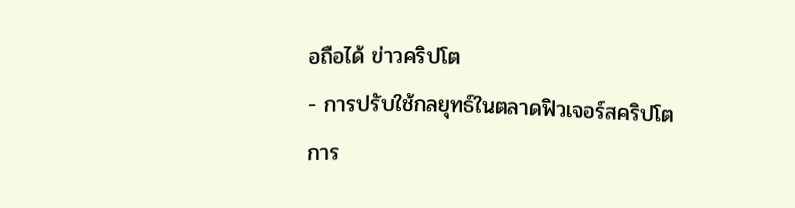อถือได้ ข่าวคริปโต
- การปรับใช้กลยุทธ์ในตลาดฟิวเจอร์สคริปโต
การ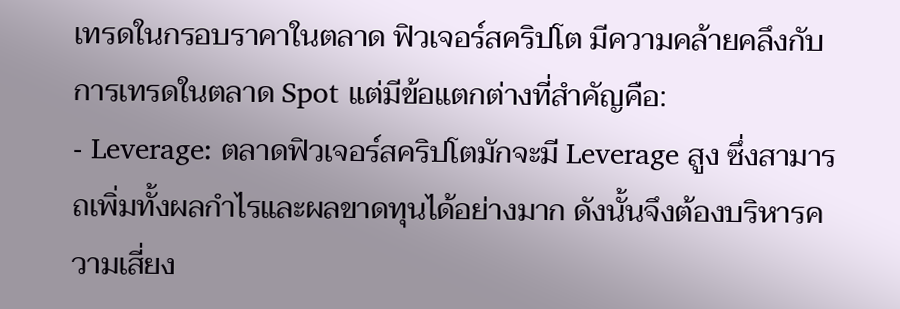เทรดในกรอบราคาในตลาด ฟิวเจอร์สคริปโต มีความคล้ายคลึงกับการเทรดในตลาด Spot แต่มีข้อแตกต่างที่สำคัญคือ:
- Leverage: ตลาดฟิวเจอร์สคริปโตมักจะมี Leverage สูง ซึ่งสามารถเพิ่มทั้งผลกำไรและผลขาดทุนได้อย่างมาก ดังนั้นจึงต้องบริหารความเสี่ยง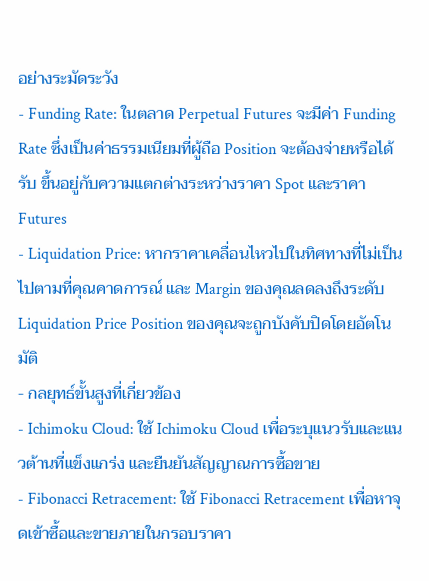อย่างระมัดระวัง
- Funding Rate: ในตลาด Perpetual Futures จะมีค่า Funding Rate ซึ่งเป็นค่าธรรมเนียมที่ผู้ถือ Position จะต้องจ่ายหรือได้รับ ขึ้นอยู่กับความแตกต่างระหว่างราคา Spot และราคา Futures
- Liquidation Price: หากราคาเคลื่อนไหวไปในทิศทางที่ไม่เป็นไปตามที่คุณคาดการณ์ และ Margin ของคุณลดลงถึงระดับ Liquidation Price Position ของคุณจะถูกบังคับปิดโดยอัตโนมัติ
- กลยุทธ์ขั้นสูงที่เกี่ยวข้อง
- Ichimoku Cloud: ใช้ Ichimoku Cloud เพื่อระบุแนวรับและแนวต้านที่แข็งแกร่ง และยืนยันสัญญาณการซื้อขาย
- Fibonacci Retracement: ใช้ Fibonacci Retracement เพื่อหาจุดเข้าซื้อและขายภายในกรอบราคา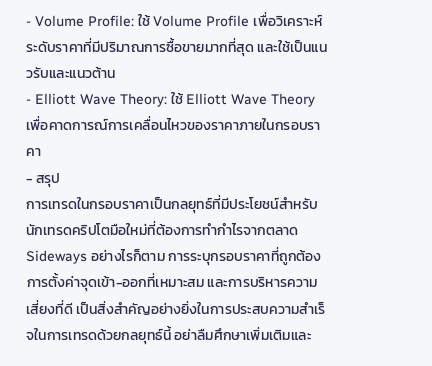- Volume Profile: ใช้ Volume Profile เพื่อวิเคราะห์ระดับราคาที่มีปริมาณการซื้อขายมากที่สุด และใช้เป็นแนวรับและแนวต้าน
- Elliott Wave Theory: ใช้ Elliott Wave Theory เพื่อคาดการณ์การเคลื่อนไหวของราคาภายในกรอบราคา
- สรุป
การเทรดในกรอบราคาเป็นกลยุทธ์ที่มีประโยชน์สำหรับนักเทรดคริปโตมือใหม่ที่ต้องการทำกำไรจากตลาด Sideways อย่างไรก็ตาม การระบุกรอบราคาที่ถูกต้อง การตั้งค่าจุดเข้า-ออกที่เหมาะสม และการบริหารความเสี่ยงที่ดี เป็นสิ่งสำคัญอย่างยิ่งในการประสบความสำเร็จในการเทรดด้วยกลยุทธ์นี้ อย่าลืมศึกษาเพิ่มเติมและ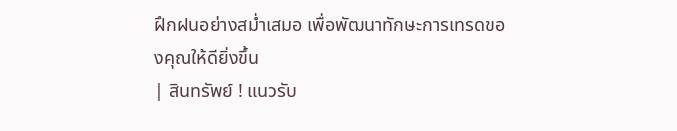ฝึกฝนอย่างสม่ำเสมอ เพื่อพัฒนาทักษะการเทรดของคุณให้ดียิ่งขึ้น
| สินทรัพย์ ! แนวรับ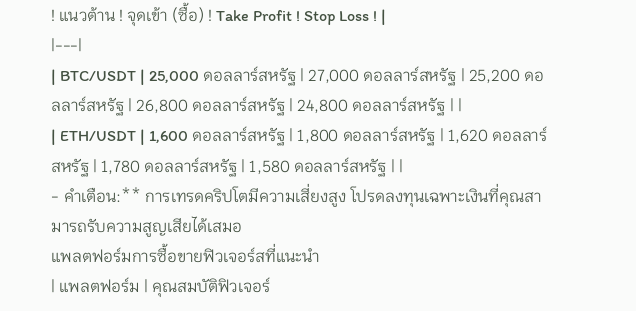! แนวต้าน ! จุดเข้า (ซื้อ) ! Take Profit ! Stop Loss ! |
|---|
| BTC/USDT | 25,000 ดอลลาร์สหรัฐ | 27,000 ดอลลาร์สหรัฐ | 25,200 ดอลลาร์สหรัฐ | 26,800 ดอลลาร์สหรัฐ | 24,800 ดอลลาร์สหรัฐ | |
| ETH/USDT | 1,600 ดอลลาร์สหรัฐ | 1,800 ดอลลาร์สหรัฐ | 1,620 ดอลลาร์สหรัฐ | 1,780 ดอลลาร์สหรัฐ | 1,580 ดอลลาร์สหรัฐ | |
- คำเตือน:** การเทรดคริปโตมีความเสี่ยงสูง โปรดลงทุนเฉพาะเงินที่คุณสามารถรับความสูญเสียได้เสมอ
แพลตฟอร์มการซื้อขายฟิวเจอร์สที่แนะนำ
| แพลตฟอร์ม | คุณสมบัติฟิวเจอร์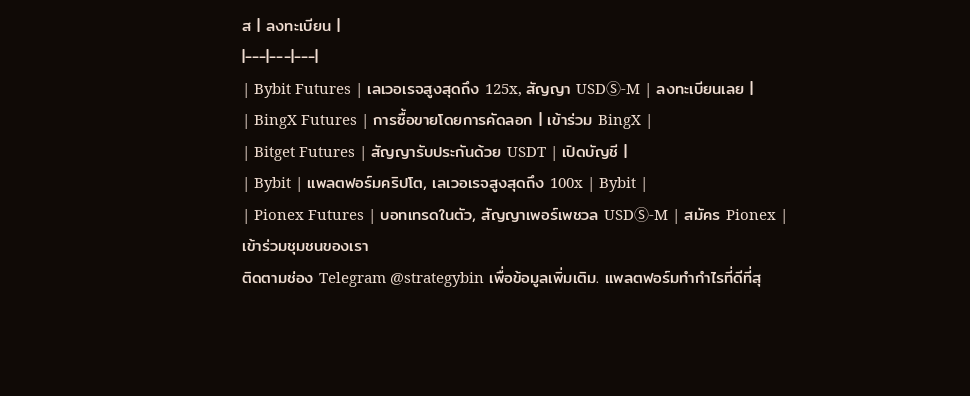ส | ลงทะเบียน |
|---|---|---|
| Bybit Futures | เลเวอเรจสูงสุดถึง 125x, สัญญา USDⓈ-M | ลงทะเบียนเลย |
| BingX Futures | การซื้อขายโดยการคัดลอก | เข้าร่วม BingX |
| Bitget Futures | สัญญารับประกันด้วย USDT | เปิดบัญชี |
| Bybit | แพลตฟอร์มคริปโต, เลเวอเรจสูงสุดถึง 100x | Bybit |
| Pionex Futures | บอทเทรดในตัว, สัญญาเพอร์เพชวล USDⓈ-M | สมัคร Pionex |
เข้าร่วมชุมชนของเรา
ติดตามช่อง Telegram @strategybin เพื่อข้อมูลเพิ่มเติม. แพลตฟอร์มทำกำไรที่ดีที่สุ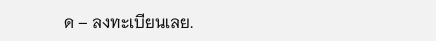ด – ลงทะเบียนเลย.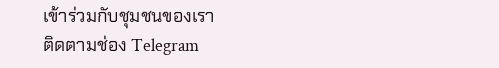เข้าร่วมกับชุมชนของเรา
ติดตามช่อง Telegram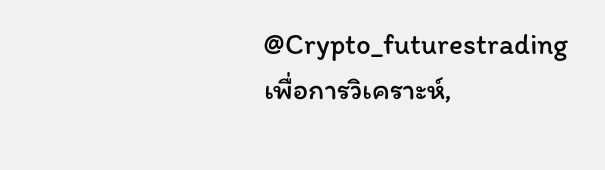@Crypto_futurestrading เพื่อการวิเคราะห์,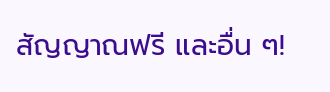สัญญาณฟรี และอื่น ๆ!